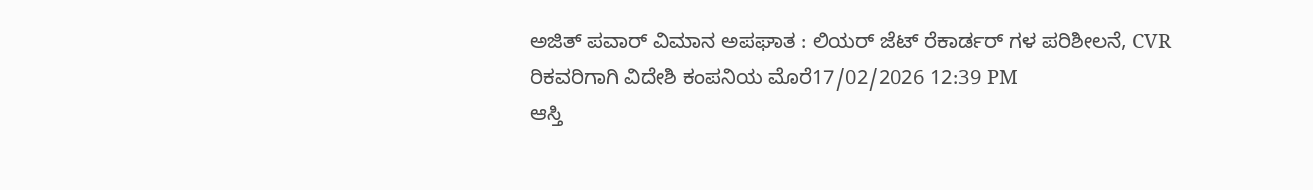ಅಜಿತ್ ಪವಾರ್ ವಿಮಾನ ಅಪಘಾತ : ಲಿಯರ್ ಜೆಟ್ ರೆಕಾರ್ಡರ್ ಗಳ ಪರಿಶೀಲನೆ, CVR ರಿಕವರಿಗಾಗಿ ವಿದೇಶಿ ಕಂಪನಿಯ ಮೊರೆ17/02/2026 12:39 PM
ಆಸ್ತಿ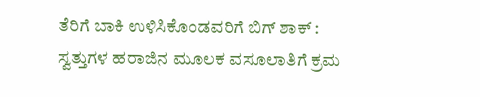ತೆರಿಗೆ ಬಾಕಿ ಉಳಿಸಿಕೊಂಡವರಿಗೆ ಬಿಗ್ ಶಾಕ್ : ಸ್ವತ್ತುಗಳ ಹರಾಜಿನ ಮೂಲಕ ವಸೂಲಾತಿಗೆ ಕ್ರಮ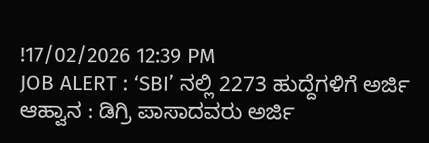!17/02/2026 12:39 PM
JOB ALERT : ‘SBI’ ನಲ್ಲಿ 2273 ಹುದ್ದೆಗಳಿಗೆ ಅರ್ಜಿ ಆಹ್ವಾನ : ಡಿಗ್ರಿ ಪಾಸಾದವರು ಅರ್ಜಿ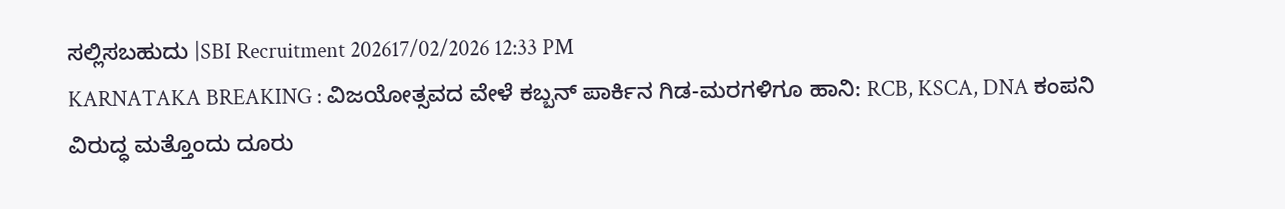ಸಲ್ಲಿಸಬಹುದು |SBI Recruitment 202617/02/2026 12:33 PM
KARNATAKA BREAKING : ವಿಜಯೋತ್ಸವದ ವೇಳೆ ಕಬ್ಬನ್ ಪಾರ್ಕಿನ ಗಿಡ-ಮರಗಳಿಗೂ ಹಾನಿ: RCB, KSCA, DNA ಕಂಪನಿ ವಿರುದ್ಧ ಮತ್ತೊಂದು ದೂರು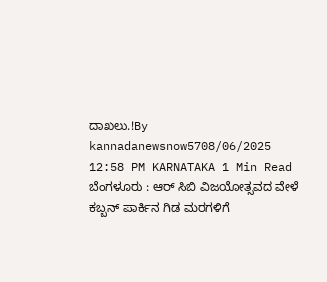ದಾಖಲು.!By kannadanewsnow5708/06/2025 12:58 PM KARNATAKA 1 Min Read ಬೆಂಗಳೂರು : ಆರ್ ಸಿಬಿ ವಿಜಯೋತ್ಸವದ ವೇಳೆ ಕಬ್ಬನ್ ಪಾರ್ಕಿನ ಗಿಡ ಮರಗಳಿಗೆ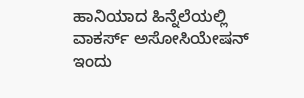ಹಾನಿಯಾದ ಹಿನ್ನೆಲೆಯಲ್ಲಿ ವಾಕರ್ಸ್ ಅಸೋಸಿಯೇಷನ್ ಇಂದು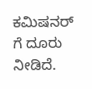ಕಮಿಷನರ್ ಗೆ ದೂರು ನೀಡಿದೆ.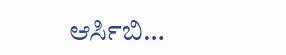ಆರ್ಸಿಬಿ…